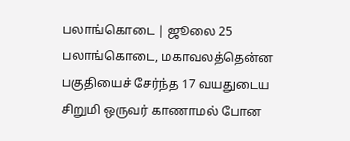பலாங்கொடை | ஜூலை 25
பலாங்கொடை, மகாவலத்தென்ன பகுதியைச் சேர்ந்த 17 வயதுடைய சிறுமி ஒருவர் காணாமல் போன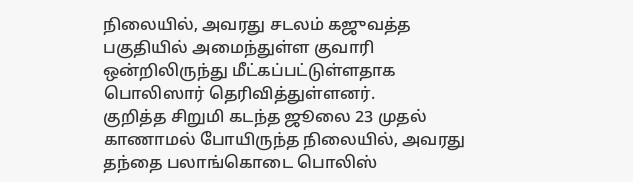நிலையில், அவரது சடலம் கஜுவத்த பகுதியில் அமைந்துள்ள குவாரி ஒன்றிலிருந்து மீட்கப்பட்டுள்ளதாக பொலிஸார் தெரிவித்துள்ளனர்.
குறித்த சிறுமி கடந்த ஜூலை 23 முதல் காணாமல் போயிருந்த நிலையில், அவரது தந்தை பலாங்கொடை பொலிஸ்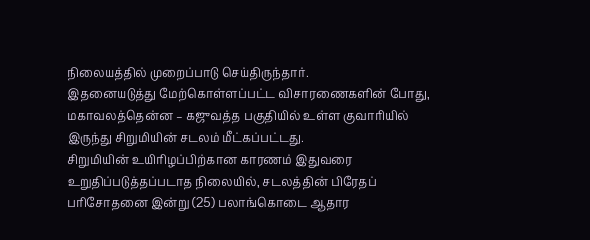நிலையத்தில் முறைப்பாடு செய்திருந்தார்.
இதனையடுத்து மேற்கொள்ளப்பட்ட விசாரணைகளின் போது, மகாவலத்தென்ன – கஜுவத்த பகுதியில் உள்ள குவாரியில் இருந்து சிறுமியின் சடலம் மீட்கப்பட்டது.
சிறுமியின் உயிரிழப்பிற்கான காரணம் இதுவரை உறுதிப்படுத்தப்படாத நிலையில், சடலத்தின் பிரேதப் பரிசோதனை இன்று (25) பலாங்கொடை ஆதார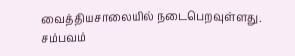வைத்தியசாலையில் நடைபெறவுள்ளது.
சம்பவம்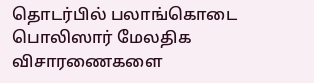தொடர்பில் பலாங்கொடை பொலிஸார் மேலதிக விசாரணைகளை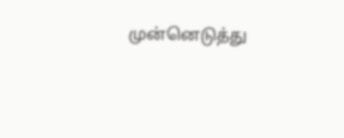முன்னெடுத்து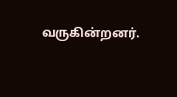வருகின்றனர்.